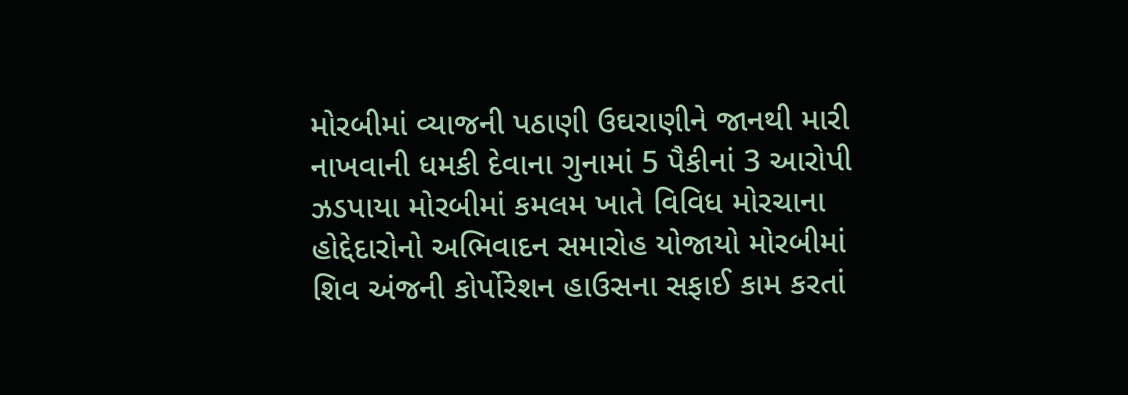મોરબીમાં વ્યાજની પઠાણી ઉઘરાણીને જાનથી મારી નાખવાની ધમકી દેવાના ગુનામાં 5 પૈકીનાં 3 આરોપી ઝડપાયા મોરબીમાં કમલમ ખાતે વિવિધ મોરચાના હોદ્દેદારોનો અભિવાદન સમારોહ યોજાયો મોરબીમાં શિવ અંજની કોર્પોરેશન હાઉસના સફાઈ કામ કરતાં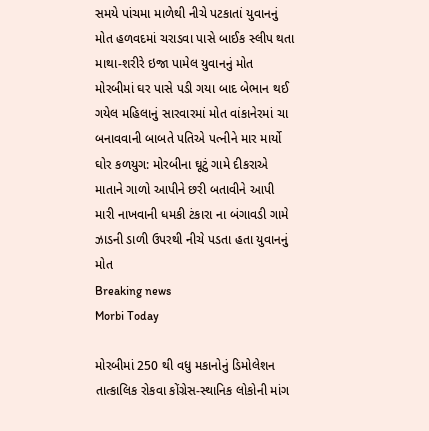સમયે પાંચમા માળેથી નીચે પટકાતાં યુવાનનું મોત હળવદમાં ચરાડવા પાસે બાઈક સ્લીપ થતા માથા-શરીરે ઇજા પામેલ યુવાનનું મોત મોરબીમાં ઘર પાસે પડી ગયા બાદ બેભાન થઈ ગયેલ મહિલાનું સારવારમાં મોત વાંકાનેરમાં ચા બનાવવાની બાબતે પતિએ પત્નીને માર માર્યો ઘોર કળયુગ: મોરબીના ઘૂટું ગામે દીકરાએ માતાને ગાળો આપીને છરી બતાવીને આપી મારી નાખવાની ધમકી ટંકારા ના બંગાવડી ગામે ઝાડની ડાળી ઉપરથી નીચે પડતા હતા યુવાનનું મોત
Breaking news
Morbi Today

મોરબીમાં 250 થી વધુ મકાનોનું ડિમોલેશન તાત્કાલિક રોકવા કોંગ્રેસ-સ્થાનિક લોકોની માંગ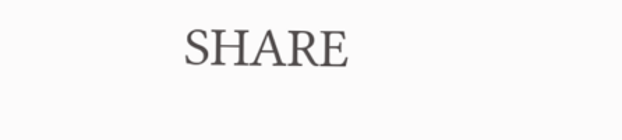SHARE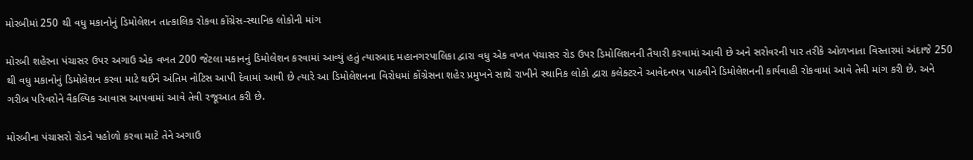મોરબીમાં 250 થી વધુ મકાનોનું ડિમોલેશન તાત્કાલિક રોકવા કોંગ્રેસ-સ્થાનિક લોકોની માંગ

મોરબી શહેરના પંચાસર ઉપર અગાઉ એક વખત 200 જેટલા મકાનનું ડિમોલેશન કરવામાં આવ્યું હતું ત્યારબાદ મહાનગરપાલિકા દ્વારા વધુ એક વખત પંચાસર રોડ ઉપર ડિમોલિશનની તૈયારી કરવામાં આવી છે અને સરોવરની પાર તરીકે ઓળખાતા વિસ્તારમાં અંદાજે 250 થી વધુ મકાનોનું ડિમોલેશન કરવા માટે થઈને અંતિમ નોટિસ આપી દેવામાં આવી છે ત્યારે આ ડિમોલેશનના વિરોધમાં કોંગ્રેસના શહેર પ્રમુખને સાથે રાખીને સ્થાનિક લોકો દ્વારા કલેક્ટરને આવેદનપત્ર પાઠવીને ડિમોલેશનની કાર્યવાહી રોકવામાં આવે તેવી માંગ કરી છે. અને ગરીબ પરિવરોને વૈકલ્પિક આવાસ આપવામાં આવે તેવી રજૂઆત કરી છે.

મોરબીના પંચાસરો રોડને પહોળો કરવા માટે તેને અગાઉ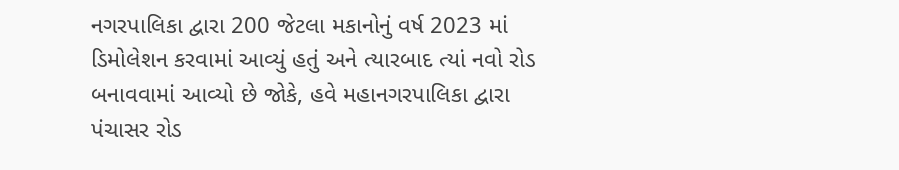નગરપાલિકા દ્વારા 200 જેટલા મકાનોનું વર્ષ 2023 માં ડિમોલેશન કરવામાં આવ્યું હતું અને ત્યારબાદ ત્યાં નવો રોડ બનાવવામાં આવ્યો છે જોકે, હવે મહાનગરપાલિકા દ્વારા પંચાસર રોડ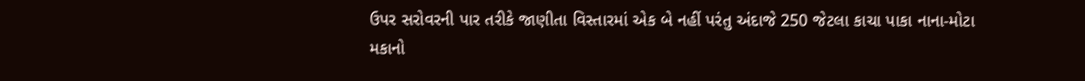ઉપર સરોવરની પાર તરીકે જાણીતા વિસ્તારમાં એક બે નહીં પરંતુ અંદાજે 250 જેટલા કાચા પાકા નાના-મોટા મકાનો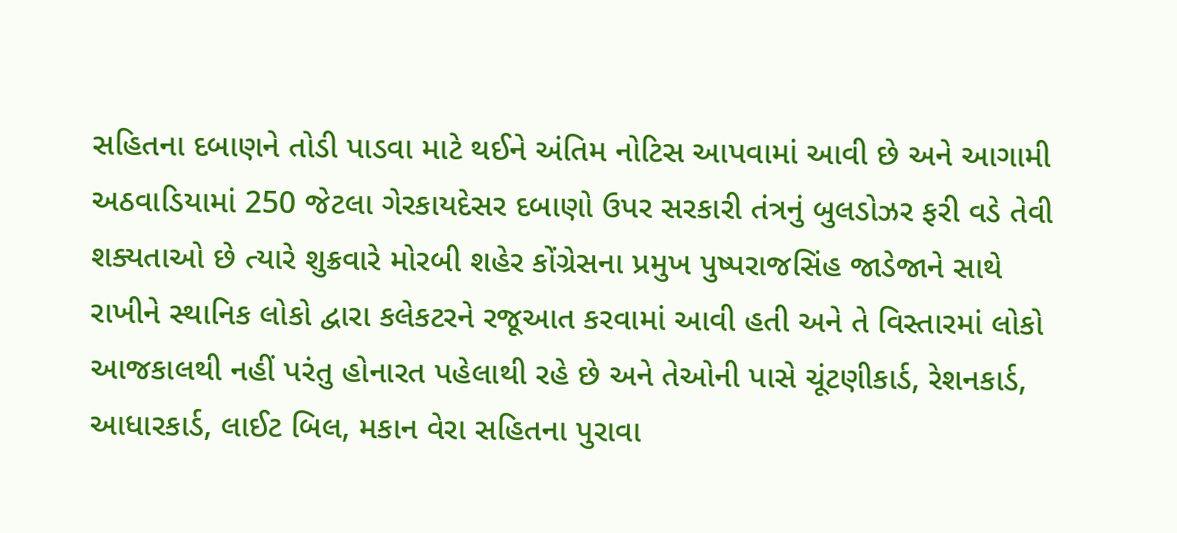સહિતના દબાણને તોડી પાડવા માટે થઈને અંતિમ નોટિસ આપવામાં આવી છે અને આગામી અઠવાડિયામાં 250 જેટલા ગેરકાયદેસર દબાણો ઉપર સરકારી તંત્રનું બુલડોઝર ફરી વડે તેવી શક્યતાઓ છે ત્યારે શુક્રવારે મોરબી શહેર કોંગ્રેસના પ્રમુખ પુષ્પરાજસિંહ જાડેજાને સાથે રાખીને સ્થાનિક લોકો દ્વારા કલેકટરને રજૂઆત કરવામાં આવી હતી અને તે વિસ્તારમાં લોકો આજકાલથી નહીં પરંતુ હોનારત પહેલાથી રહે છે અને તેઓની પાસે ચૂંટણીકાર્ડ, રેશનકાર્ડ, આધારકાર્ડ, લાઈટ બિલ, મકાન વેરા સહિતના પુરાવા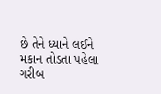છે તેને ધ્યાને લઈને મકાન તોડતા પહેલા ગરીબ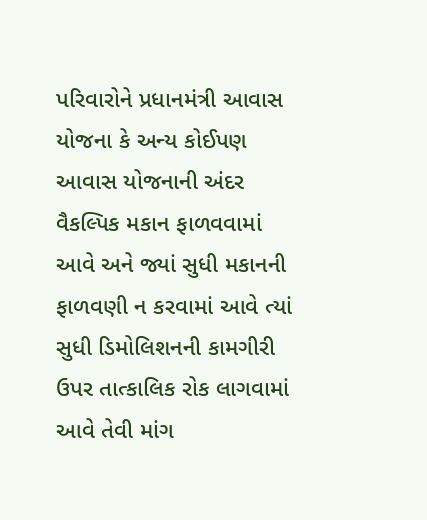પરિવારોને પ્રધાનમંત્રી આવાસ યોજના કે અન્ય કોઈપણ આવાસ યોજનાની અંદર વૈકલ્પિક મકાન ફાળવવામાં આવે અને જ્યાં સુધી મકાનની ફાળવણી ન કરવામાં આવે ત્યાં સુધી ડિમોલિશનની કામગીરી ઉપર તાત્કાલિક રોક લાગવામાં આવે તેવી માંગ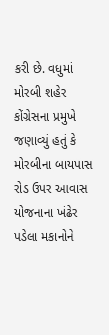કરી છે. વધુમાં મોરબી શહેર કોંગ્રેસના પ્રમુખે જણાવ્યું હતું કે મોરબીના બાયપાસ રોડ ઉપર આવાસ યોજનાના ખંઢેર પડેલા મકાનોને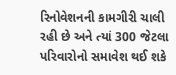રિનોવેશનની કામગીરી ચાલી રહી છે અને ત્યાં 300 જેટલા પરિવારોનો સમાવેશ થઈ શકે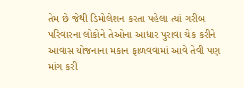તેમ છે જેથી ડિમોલેશન કરતા પહેલા ત્યાં ગરીબ પરિવારના લોકોને તેઓના આધાર પુરાવા ચેક કરીને આવાસ યોજનાના મકાન ફાળવવામાં આવે તેવી પણ માંગ કરી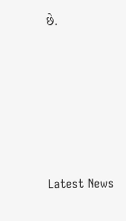છે.






Latest News